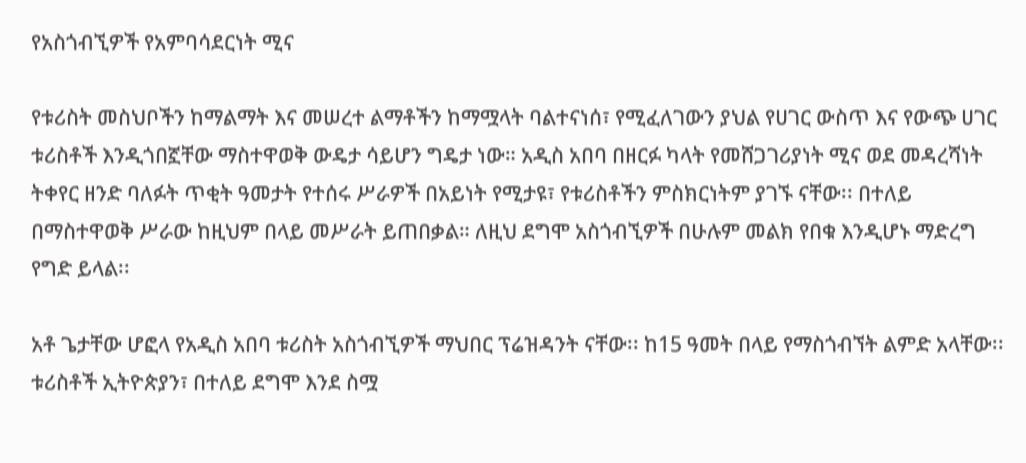የአስጎብኚዎች የአምባሳደርነት ሚና

የቱሪስት መስህቦችን ከማልማት እና መሠረተ ልማቶችን ከማሟላት ባልተናነሰ፣ የሚፈለገውን ያህል የሀገር ውስጥ እና የውጭ ሀገር ቱሪስቶች እንዲጎበኟቸው ማስተዋወቅ ውዴታ ሳይሆን ግዴታ ነው። አዲስ አበባ በዘርፉ ካላት የመሸጋገሪያነት ሚና ወደ መዳረሻነት ትቀየር ዘንድ ባለፉት ጥቂት ዓመታት የተሰሩ ሥራዎች በአይነት የሚታዩ፣ የቱሪስቶችን ምስክርነትም ያገኙ ናቸው፡፡ በተለይ በማስተዋወቅ ሥራው ከዚህም በላይ መሥራት ይጠበቃል። ለዚህ ደግሞ አስጎብኚዎች በሁሉም መልክ የበቁ እንዲሆኑ ማድረግ የግድ ይላል፡፡

አቶ ጌታቸው ሆፎላ የአዲስ አበባ ቱሪስት አስጎብኚዎች ማህበር ፕሬዝዳንት ናቸው፡፡ ከ15 ዓመት በላይ የማስጎብኘት ልምድ አላቸው፡፡ ቱሪስቶች ኢትዮጵያን፣ በተለይ ደግሞ እንደ ስሟ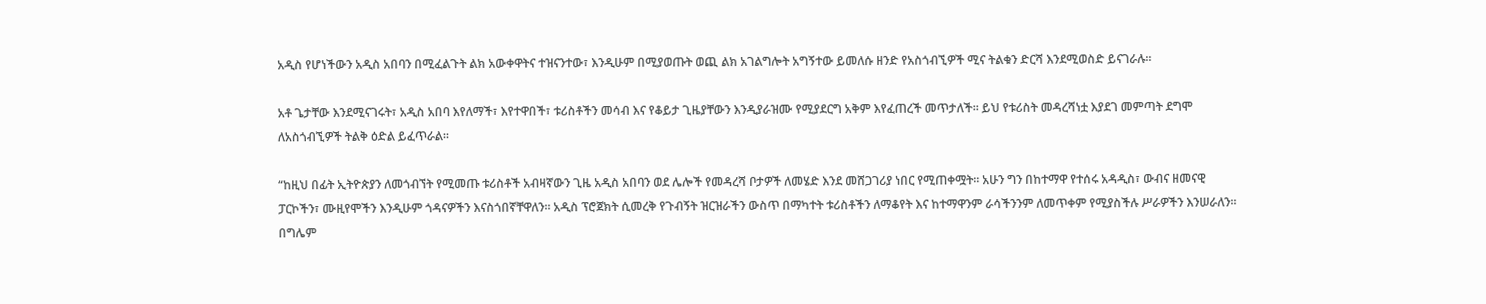አዲስ የሆነችውን አዲስ አበባን በሚፈልጉት ልክ አውቀዋትና ተዝናንተው፣ እንዲሁም በሚያወጡት ወጪ ልክ አገልግሎት አግኝተው ይመለሱ ዘንድ የአስጎብኚዎች ሚና ትልቁን ድርሻ እንደሚወስድ ይናገራሉ፡፡

አቶ ጌታቸው እንደሚናገሩት፣ አዲስ አበባ እየለማች፣ እየተዋበች፣ ቱሪስቶችን መሳብ እና የቆይታ ጊዜያቸውን እንዲያራዝሙ የሚያደርግ አቅም እየፈጠረች መጥታለች፡፡ ይህ የቱሪስት መዳረሻነቷ እያደገ መምጣት ደግሞ ለአስጎብኚዎች ትልቅ ዕድል ይፈጥራል፡፡

“ከዚህ በፊት ኢትዮጵያን ለመጎብኘት የሚመጡ ቱሪስቶች አብዛኛውን ጊዜ አዲስ አበባን ወደ ሌሎች የመዳረሻ ቦታዎች ለመሄድ እንደ መሸጋገሪያ ነበር የሚጠቀሟት፡፡ አሁን ግን በከተማዋ የተሰሩ አዳዲስ፣ ውብና ዘመናዊ ፓርኮችን፣ ሙዚየሞችን እንዲሁም ጎዳናዎችን እናስጎበኛቸዋለን፡፡ አዲስ ፕሮጀክት ሲመረቅ የጉብኝት ዝርዝራችን ውስጥ በማካተት ቱሪስቶችን ለማቆየት እና ከተማዋንም ራሳችንንም ለመጥቀም የሚያስችሉ ሥራዎችን እንሠራለን፡፡ በግሌም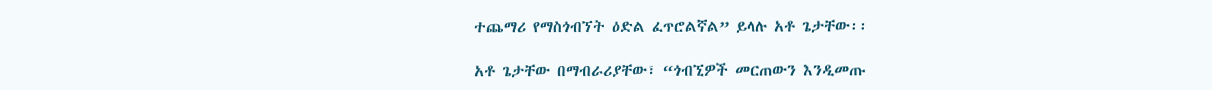ተጨማሪ የማስጎብኘት ዕድል ፈጥሮልኛል” ይላሉ አቶ ጌታቸው፡፡

አቶ ጌታቸው በማብራሪያቸው፣ “ጎብኚዎች መርጠውን እንዲመጡ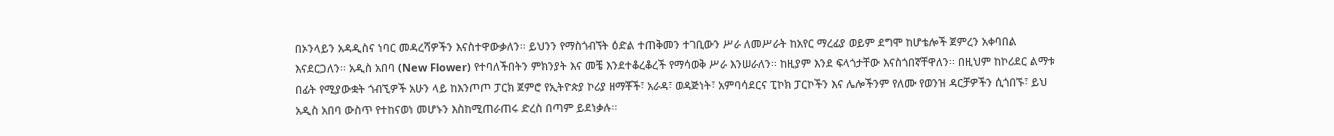በኦንላይን አዳዲስና ነባር መዳረሻዎችን እናስተዋውቃለን፡፡ ይህንን የማስጎብኘት ዕድል ተጠቅመን ተገቢውን ሥራ ለመሥራት ከአየር ማረፊያ ወይም ደግሞ ከሆቴሎች ጀምረን አቀባበል እናደርጋለን፡፡ አዲስ አበባ (New Flower) የተባለችበትን ምክንያት እና መቼ እንደተቆረቆረች የማሳወቅ ሥራ እንሠራለን፡፡ ከዚያም እንደ ፍላጎታቸው እናስጎበኛቸዋለን፡፡ በዚህም ከኮሪደር ልማቱ በፊት የሚያውቋት ጎብኚዎች አሁን ላይ ከእንጦጦ ፓርክ ጀምሮ የኢትዮጵያ ኮሪያ ዘማቾች፣ አራዳ፣ ወዳጅነት፣ አምባሳደርና ፒኮክ ፓርኮችን እና ሌሎችንም የለሙ የወንዝ ዳርቻዎችን ሲጎበኙ፣ ይህ አዲስ አበባ ውስጥ የተከናወነ መሆኑን እስከሚጠራጠሩ ድረስ በጣም ይደነቃሉ፡፡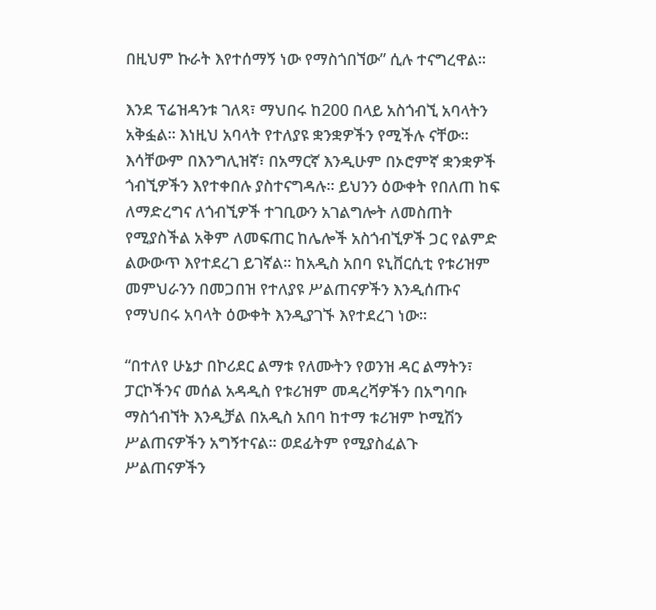በዚህም ኩራት እየተሰማኝ ነው የማስጎበኘው” ሲሉ ተናግረዋል፡፡

እንደ ፕሬዝዳንቱ ገለጻ፣ ማህበሩ ከ200 በላይ አስጎብኚ አባላትን አቅፏል፡፡ እነዚህ አባላት የተለያዩ ቋንቋዎችን የሚችሉ ናቸው፡፡ እሳቸውም በእንግሊዝኛ፣ በአማርኛ እንዲሁም በኦሮምኛ ቋንቋዎች ጎብኚዎችን እየተቀበሉ ያስተናግዳሉ፡፡ ይህንን ዕውቀት የበለጠ ከፍ ለማድረግና ለጎብኚዎች ተገቢውን አገልግሎት ለመስጠት የሚያስችል አቅም ለመፍጠር ከሌሎች አስጎብኚዎች ጋር የልምድ ልውውጥ እየተደረገ ይገኛል፡፡ ከአዲስ አበባ ዩኒቨርሲቲ የቱሪዝም መምህራንን በመጋበዝ የተለያዩ ሥልጠናዎችን እንዲሰጡና የማህበሩ አባላት ዕውቀት እንዲያገኙ እየተደረገ ነው፡፡

“በተለየ ሁኔታ በኮሪደር ልማቱ የለሙትን የወንዝ ዳር ልማትን፣ ፓርኮችንና መሰል አዳዲስ የቱሪዝም መዳረሻዎችን በአግባቡ ማስጎብኘት እንዲቻል በአዲስ አበባ ከተማ ቱሪዝም ኮሚሽን ሥልጠናዎችን አግኝተናል፡፡ ወደፊትም የሚያስፈልጉ ሥልጠናዎችን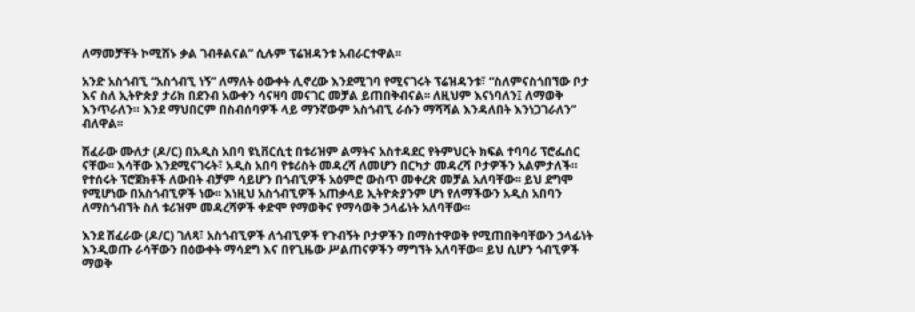ለማመቻቸት ኮሚሽኑ ቃል ገብቶልናል” ሲሉም ፕሬዝዳንቱ አብራርተዋል፡፡

አንድ አስጎብኚ “አስጎብኚ ነኝ” ለማለት ዕውቀት ሊኖረው እንደሚገባ የሚናገሩት ፕሬዝዳንቱ፣ “ስለምናስጎበኘው ቦታ እና ስለ ኢትዮጵያ ታሪክ በደንብ አውቀን ሳናዛባ መናገር መቻል ይጠበቅብናል፡፡ ለዚህም እናነባለን፤ ለማወቅ እንጥራለን። እንደ ማህበርም በስብሰባዎች ላይ ማንኛውም አስጎብኚ ራሱን ማሻሻል እንዳለበት እንነጋገራለን” ብለዋል፡፡

ሽፈራው ሙለታ (ዶ/ር) በአዲስ አበባ ዩኒቨርሲቲ በቱሪዝም ልማትና አስተዳደር የትምህርት ክፍል ተባባሪ ፕሮፌሰር ናቸው፡፡ እሳቸው እንደሚናገሩት፣ አዲስ አበባ የቱሪስት መዳረሻ ለመሆን በርካታ መዳረሻ ቦታዎችን አልምታለች። የተሰሩት ፕሮጀክቶች ለውበት ብቻም ሳይሆን በጎብኚዎች አዕምሮ ውስጥ መቀረጽ መቻል አለባቸው፡፡ ይህ ደግሞ የሚሆነው በአስጎብኚዎች ነው፡፡ እነዚህ አስጎብኚዎች አጠቃላይ ኢትዮጵያንም ሆነ የለማችውን አዲስ አበባን ለማስጎብኘት ስለ ቱሪዝም መዳረሻዎች ቀድሞ የማወቅና የማሳወቅ ኃላፊነት አለባቸው፡፡

እንደ ሽፈራው (ዶ/ር) ገለጻ፣ አስጎብኚዎች ለጎብኚዎች የጉብኝት ቦታዎችን በማስተዋወቅ የሚጠበቅባቸውን ኃላፊነት እንዲወጡ ራሳቸውን በዕውቀት ማሳደግ እና በየጊዜው ሥልጠናዎችን ማግኘት አለባቸው፡፡ ይህ ሲሆን ጎብኚዎች ማወቅ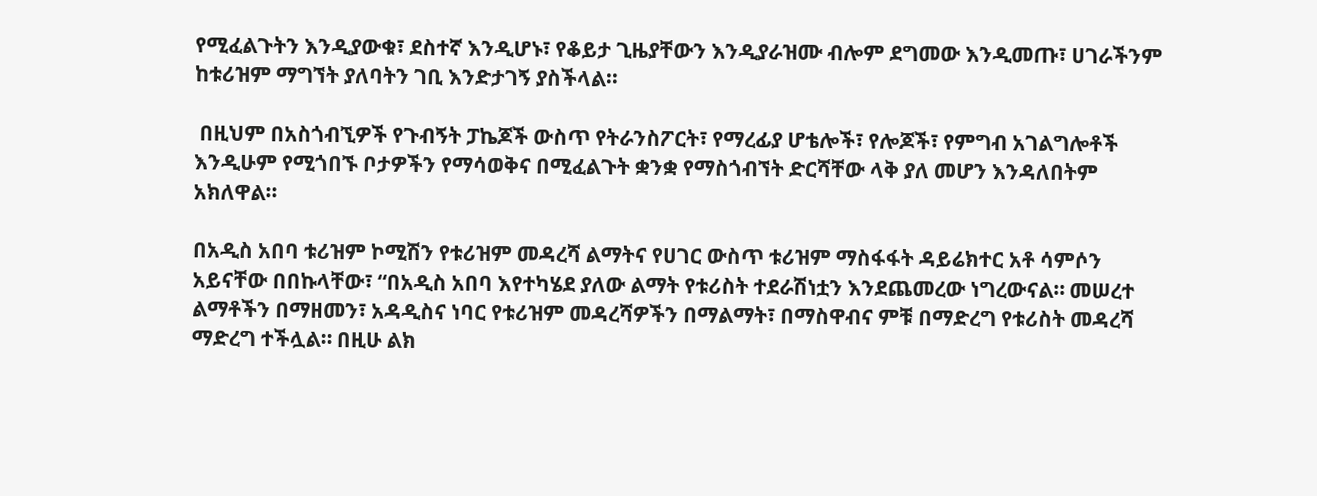የሚፈልጉትን እንዲያውቁ፣ ደስተኛ እንዲሆኑ፣ የቆይታ ጊዜያቸውን እንዲያራዝሙ ብሎም ደግመው እንዲመጡ፣ ሀገራችንም ከቱሪዝም ማግኘት ያለባትን ገቢ እንድታገኝ ያስችላል፡፡

 በዚህም በአስጎብኚዎች የጉብኝት ፓኬጆች ውስጥ የትራንስፖርት፣ የማረፊያ ሆቴሎች፣ የሎጆች፣ የምግብ አገልግሎቶች እንዲሁም የሚጎበኙ ቦታዎችን የማሳወቅና በሚፈልጉት ቋንቋ የማስጎብኘት ድርሻቸው ላቅ ያለ መሆን እንዳለበትም አክለዋል፡፡

በአዲስ አበባ ቱሪዝም ኮሚሽን የቱሪዝም መዳረሻ ልማትና የሀገር ውስጥ ቱሪዝም ማስፋፋት ዳይሬክተር አቶ ሳምሶን አይናቸው በበኩላቸው፣ “በአዲስ አበባ እየተካሄደ ያለው ልማት የቱሪስት ተደራሽነቷን እንደጨመረው ነግረውናል። መሠረተ ልማቶችን በማዘመን፣ አዳዲስና ነባር የቱሪዝም መዳረሻዎችን በማልማት፣ በማስዋብና ምቹ በማድረግ የቱሪስት መዳረሻ ማድረግ ተችሏል። በዚሁ ልክ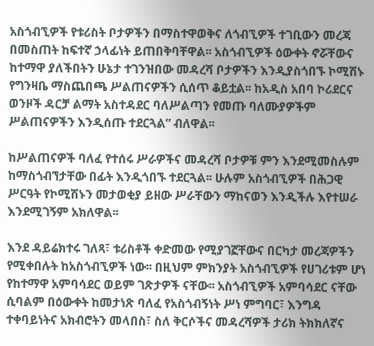አስጎብኚዎች የቱሪስት ቦታዎችን በማስተዋወቅና ለጎብኚዎች ተገቢውን መረጃ በመስጠት ከፍተኛ ኃላፊነት ይጠበቅባቸዋል፡፡ አስጎብኚዎች ዕውቀት ኖሯቸውና ከተማዋ ያለችበትን ሁኔታ ተገንዝበው መዳረሻ ቦታዎችን እንዲያስጎበኙ ኮሚሽኑ የግንዛቤ ማስጨበጫ ሥልጠናዎችን ሲሰጥ ቆይቷል፡፡ ከአዲስ አበባ ኮሪደርና ወንዞች ዳርቻ ልማት አስተዳደር ባለሥልጣን የመጡ ባለሙያዎችም ሥልጠናዎችን እንዲሰጡ ተደርጓል” ብለዋል፡፡

ከሥልጠናዎች ባለፈ የተሰሩ ሥራዎችና መዳረሻ ቦታዎቹ ምን እንደሚመስሉም ከማስጎብኘታቸው በፊት እንዲጎበኙ ተደርጓል፡፡ ሁሉም አስጎብኚዎች በሕጋዊ ሥርዓት የኮሚሽኑን መታወቂያ ይዘው ሥራቸውን ማከናወን እንዲችሉ እየተሠራ እንደሚገኝም አክለዋል፡፡

እንደ ዳይሬክተሩ ገለጻ፣ ቱሪስቶች ቀድመው የሚያገኟቸውና በርካታ መረጃዎችን የሚቀበሉት ከአስጎብኚዎች ነው፡፡ በዚህም ምክንያት አስጎብኚዎች የሀገሪቱም ሆነ የከተማዋ አምባሳደር ወይም ገጽታዎች ናቸው፡፡ አስጎብኚዎች አምባሳደር ናቸው ሲባልም በዕውቀት ከመታነጽ ባለፈ የአስጎብኝነት ሥነ ምግባር፣ እንግዳ ተቀባይነትና አክብሮትን መላበስ፣ ስለ ቅርሶችና መዳረሻዎች ታሪክ ትክክለኛና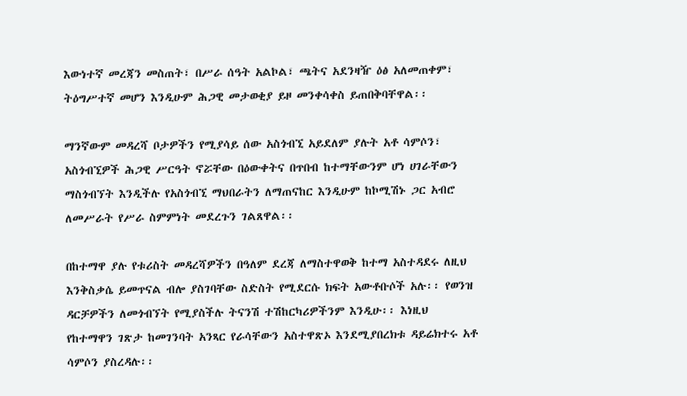እውነተኛ መረጃን መስጠት፣ በሥራ ሰዓት አልኮል፣ ጫትና አደንዛዥ ዕፅ አለመጠቀም፣ ትዕግሥተኛ መሆን እንዲሁም ሕጋዊ መታወቂያ ይዞ መንቀሳቀስ ይጠበቅባቸዋል፡፡

ማንኛውም መዳረሻ ቦታዎችን የሚያሳይ ሰው አስጎብኚ አይደለም ያሉት አቶ ሳምሶን፣ አስጎብኚዎች ሕጋዊ ሥርዓት ኖሯቸው በዕውቀትና በጥበብ ከተማቸውንም ሆነ ሀገራቸውን ማስጎብኘት እንዲችሉ የአስጎብኚ ማህበራትን ለማጠናከር እንዲሁም ከኮሚሽኑ ጋር አብሮ ለመሥራት የሥራ ስምምነት መደረጉን ገልጸዋል፡፡

በከተማዋ ያሉ የቱሪስት መዳረሻዎችን በዓለም ደረጃ ለማስተዋወቅ ከተማ አስተዳደሩ ለዚህ እንቅስቃሴ ይመጥናል ብሎ ያስገባቸው ስድስት የሚደርሱ ክፍት አውቶቡሶች አሉ፡፡ የወንዝ ዳርቻዎችን ለመጎብኘት የሚያስችሉ ትናንሽ ተሽከርካሪዎችንም እንዲሁ፡፡ እነዚህ የከተማዋን ገጽታ ከመገንባት አንጻር የራሳቸውን አስተዋጽኦ እንደሚያበረክቱ ዳይሬክተሩ አቶ ሳምሶን ያስረዳሉ፡፡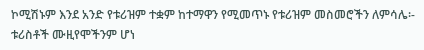ኮሚሽኑም እንደ አንድ የቱሪዝም ተቋም ከተማዋን የሚመጥኑ የቱሪዝም መስመሮችን ለምሳሌ፡- ቱሪስቶች ሙዚየሞችንም ሆነ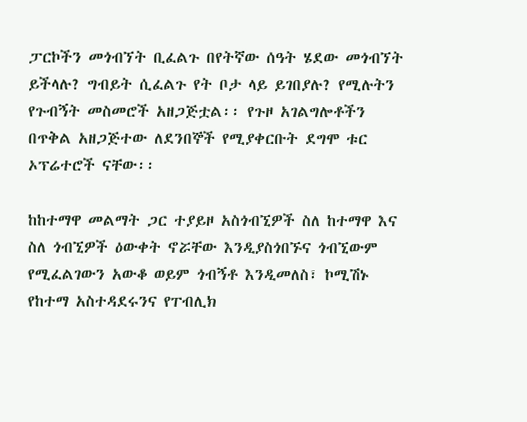ፓርኮችን መጎብኘት ቢፈልጉ በየትኛው ሰዓት ሄደው መጎብኘት ይችላሉ? ግብይት ሲፈልጉ የት ቦታ ላይ ይገበያሉ? የሚሉትን የጉብኝት መስመሮች አዘጋጅቷል፡፡ የጉዞ አገልግሎቶችን በጥቅል አዘጋጅተው ለደንበኞች የሚያቀርቡት ደግሞ ቱር ኦፕሬተሮች ናቸው፡፡

ከከተማዋ መልማት ጋር ተያይዞ አስጎብኚዎች ስለ ከተማዋ እና ስለ ጎብኚዎች ዕውቀት ኖሯቸው እንዲያስጎበኙና ጎብኚውም የሚፈልገውን አውቆ ወይም ጎብኝቶ እንዲመለስ፣ ኮሚሽኑ የከተማ አስተዳደሩንና የፐብሊክ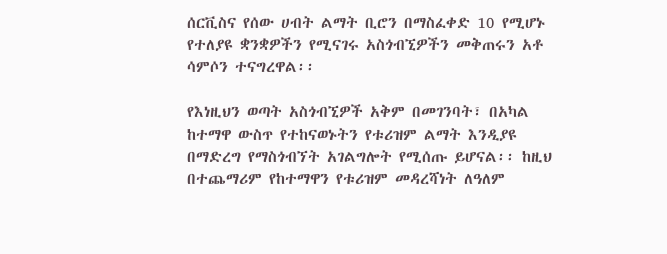ሰርቪስና የሰው ሀብት ልማት ቢሮን በማስፈቀድ 10 የሚሆኑ የተለያዩ ቋንቋዎችን የሚናገሩ አስጎብኚዎችን መቅጠሩን አቶ ሳምሶን ተናግረዋል፡፡

የእነዚህን ወጣት አስጎብኚዎች አቅም በመገንባት፣ በአካል ከተማዋ ውስጥ የተከናወኑትን የቱሪዝም ልማት እንዲያዩ በማድረግ የማስጎብኘት አገልግሎት የሚሰጡ ይሆናል፡፡ ከዚህ በተጨማሪም የከተማዋን የቱሪዝም መዳረሻነት ለዓለም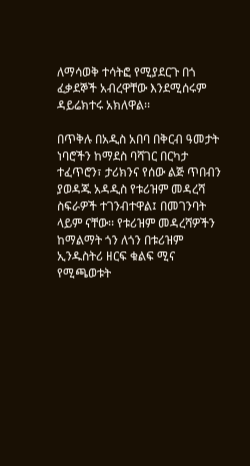ለማሳወቅ ተሳትፎ የሚያደርጉ በጎ ፈቃደኞች አብረዋቸው እንደሚሰሩም ዳይሬክተሩ አክለዋል፡፡

በጥቅሉ በአዲስ አበባ በቅርብ ዓመታት ነባሮችን ከማደስ ባሻገር በርካታ ተፈጥሮን፣ ታሪክንና የሰው ልጅ ጥበብን ያወዳጁ አዳዲስ የቱሪዝም መዳረሻ ስፍራዎች ተገንብተዋል፤ በመገንባት ላይም ናቸው፡፡ የቱሪዝም መዳረሻዎችን ከማልማት ጎን ለጎን በቱሪዝም ኢንዱስትሪ ዘርፍ ቁልፍ ሚና የሚጫወቱት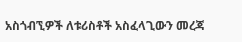አስጎብኚዎች ለቱሪስቶች አስፈላጊውን መረጃ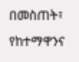በመስጠት፣ የከተማዋንና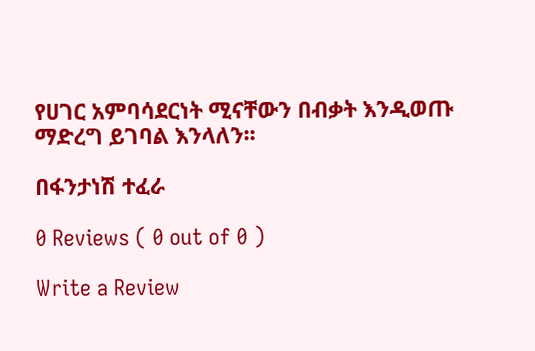የሀገር አምባሳደርነት ሚናቸውን በብቃት እንዲወጡ ማድረግ ይገባል እንላለን፡፡

በፋንታነሽ ተፈራ

0 Reviews ( 0 out of 0 )

Write a Review